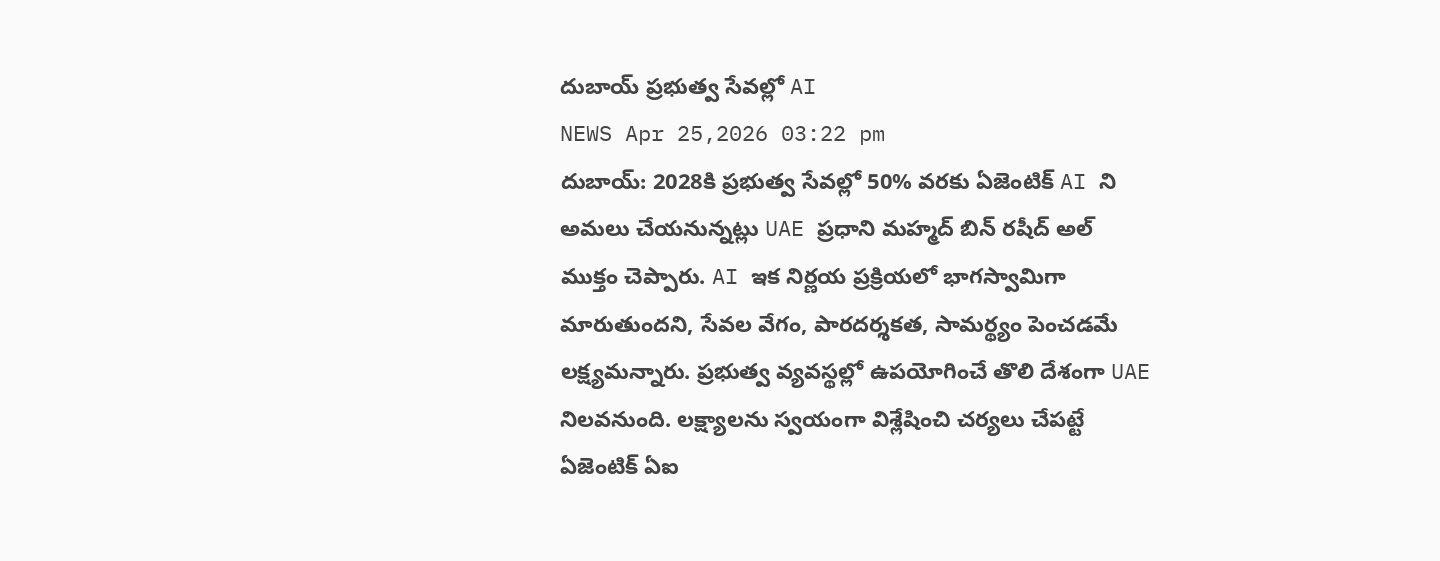దుబాయ్ ప్రభుత్వ సేవల్లో AI
NEWS Apr 25,2026 03:22 pm
దుబాయ్: 2028కి ప్రభుత్వ సేవల్లో 50% వరకు ఏజెంటిక్ AI ని అమలు చేయనున్నట్లు UAE ప్రధాని మహ్మద్ బిన్ రషీద్ అల్ ముక్తం చెప్పారు. AI ఇక నిర్ణయ ప్రక్రియలో భాగస్వామిగా మారుతుందని, సేవల వేగం, పారదర్శకత, సామర్థ్యం పెంచడమే లక్ష్యమన్నారు. ప్రభుత్వ వ్యవస్థల్లో ఉపయోగించే తొలి దేశంగా UAE నిలవనుంది. లక్ష్యాలను స్వయంగా విశ్లేషించి చర్యలు చేపట్టే ఏజెంటిక్ ఏఐ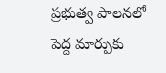ప్రభుత్వ పాలనలో పెద్ద మార్పుకు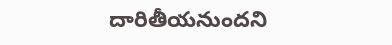దారితీయనుందని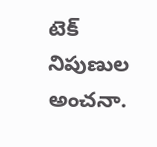టెక్ నిపుణుల అంచనా.